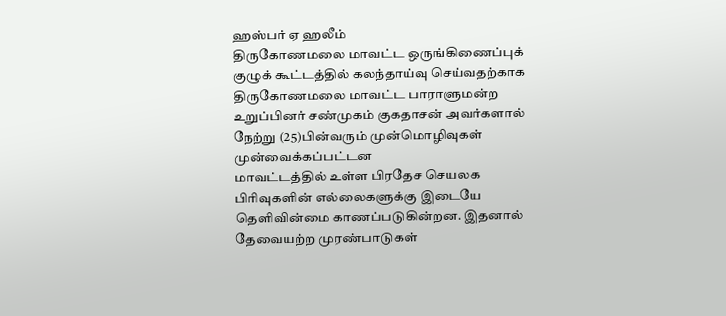ஹஸ்பர் ஏ ஹலீம்
திருகோணமலை மாவட்ட ஒருங்கிணைப்புக் குழுக் கூட்டத்தில் கலந்தாய்வு செய்வதற்காக திருகோணமலை மாவட்ட பாராளுமன்ற உறுப்பினர் சண்முகம் குகதாசன் அவர்களால் நேற்று (25)பின்வரும் முன்மொழிவுகள் முன்வைக்கப்பட்டன
மாவட்டத்தில் உள்ள பிரதேச செயலக பிரிவுகளின் எல்லைகளுக்கு இடையே தெளிவின்மை காணப்படுகின்றன. இதனால் தேவையற்ற முரண்பாடுகள்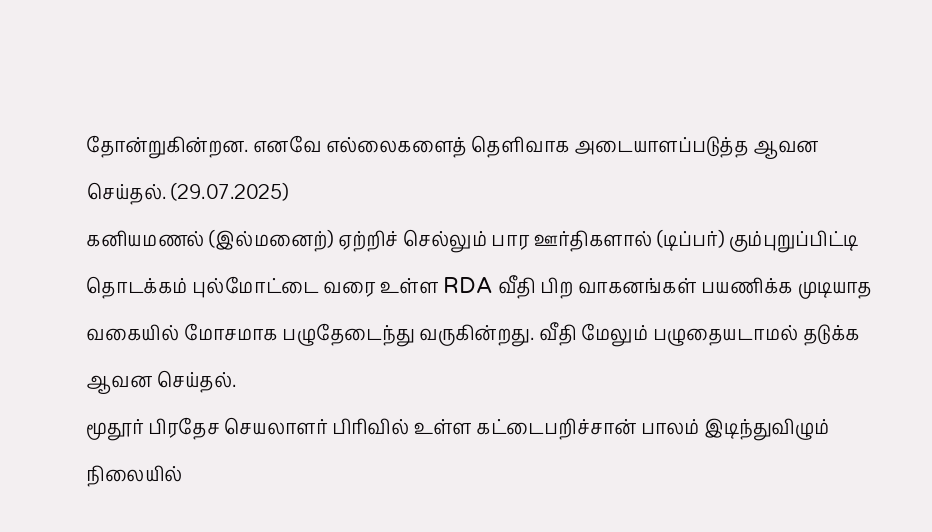தோன்றுகின்றன. எனவே எல்லைகளைத் தெளிவாக அடையாளப்படுத்த ஆவன செய்தல். (29.07.2025)
கனியமணல் (இல்மனைற்) ஏற்றிச் செல்லும் பார ஊர்திகளால் (டிப்பர்) கும்புறுப்பிட்டி தொடக்கம் புல்மோட்டை வரை உள்ள RDA வீதி பிற வாகனங்கள் பயணிக்க முடியாத வகையில் மோசமாக பழுதேடைந்து வருகின்றது. வீதி மேலும் பழுதையடாமல் தடுக்க ஆவன செய்தல்.
மூதூர் பிரதேச செயலாளர் பிரிவில் உள்ள கட்டைபறிச்சான் பாலம் இடிந்துவிழும் நிலையில்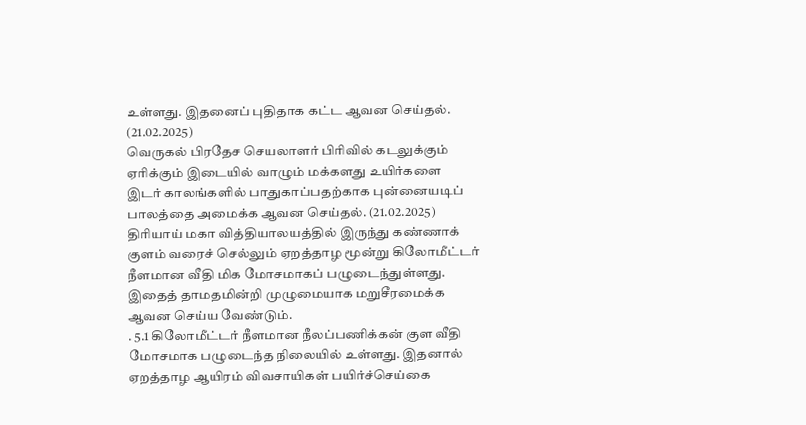உள்ளது. இதனைப் புதிதாக கட்ட ஆவன செய்தல். (21.02.2025)
வெருகல் பிரதேச செயலாளர் பிரிவில் கடலுக்கும் ஏரிக்கும் இடையில் வாழும் மக்களது உயிர்களை இடர் காலங்களில் பாதுகாப்பதற்காக புன்னையடிப் பாலத்தை அமைக்க ஆவன செய்தல். (21.02.2025)
திரியாய் மகா வித்தியாலயத்தில் இருந்து கண்ணாக் குளம் வரைச் செல்லும் ஏறத்தாழ மூன்று கிலோமீட்டர் நீளமான வீதி மிக மோசமாகப் பழுடைந்துள்ளது. இதைத் தாமதமின்றி முழுமையாக மறுசீரமைக்க ஆவன செய்ய வேண்டும்.
. 5.1 கிலோமீட்டர் நீளமான நீலப்பணிக்கன் குள வீதி மோசமாக பழுடைந்த நிலையில் உள்ளது. இதனால் ஏறத்தாழ ஆயிரம் விவசாயிகள் பயிர்ச்செய்கை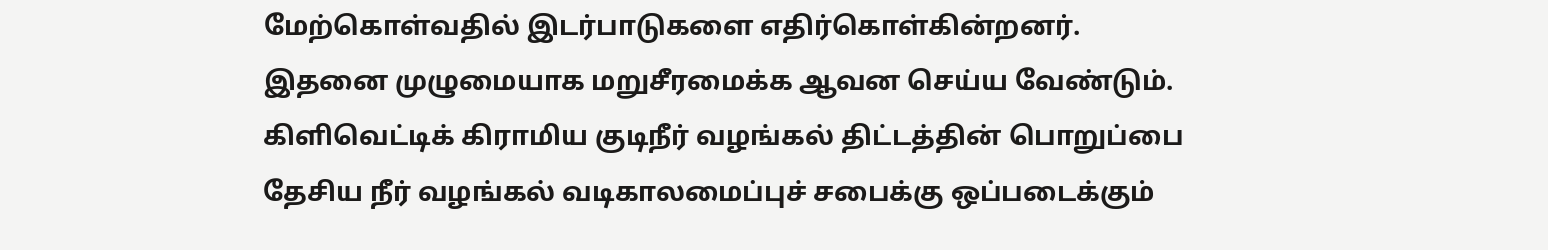மேற்கொள்வதில் இடர்பாடுகளை எதிர்கொள்கின்றனர். இதனை முழுமையாக மறுசீரமைக்க ஆவன செய்ய வேண்டும்.
கிளிவெட்டிக் கிராமிய குடிநீர் வழங்கல் திட்டத்தின் பொறுப்பை தேசிய நீர் வழங்கல் வடிகாலமைப்புச் சபைக்கு ஒப்படைக்கும்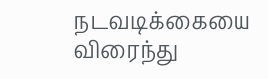நடவடிக்கையை விரைந்து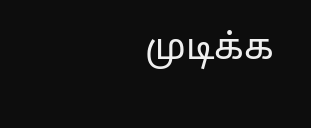முடிக்க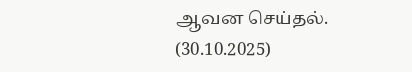ஆவன செய்தல். (30.10.2025)